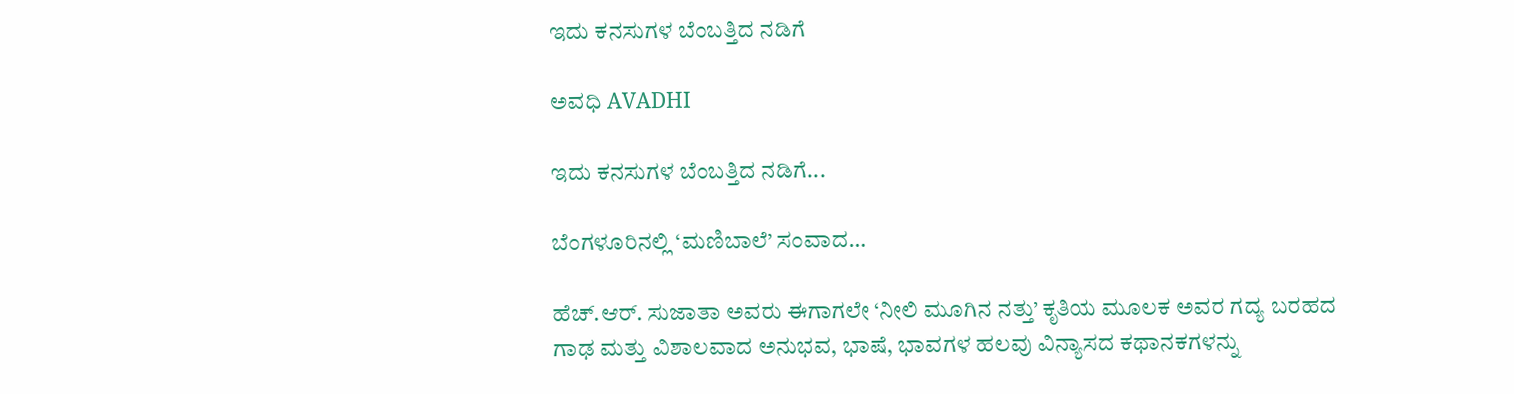ಇದು ಕನಸುಗಳ ಬೆಂಬತ್ತಿದ ನಡಿಗೆ‍

ಅವಧಿ AVADHI

ಇದು ಕನಸುಗಳ ಬೆಂಬತ್ತಿದ ನಡಿಗೆ...

ಬೆಂಗಳೂರಿನಲ್ಲಿ ‘ಮಣಿಬಾಲೆ’ ಸಂವಾದ…

ಹೆಚ್.ಆರ್. ಸುಜಾತಾ ಅವರು ಈಗಾಗಲೇ ‘ನೀಲಿ ಮೂಗಿನ ನತ್ತು’ ಕೃತಿಯ ಮೂಲಕ ಅವರ ಗದ್ಯ ಬರಹದ ಗಾಢ ಮತ್ತು ವಿಶಾಲವಾದ ಅನುಭವ, ಭಾಷೆ, ಭಾವಗಳ ಹಲವು ವಿನ್ಯಾಸದ ಕಥಾನಕಗಳನ್ನು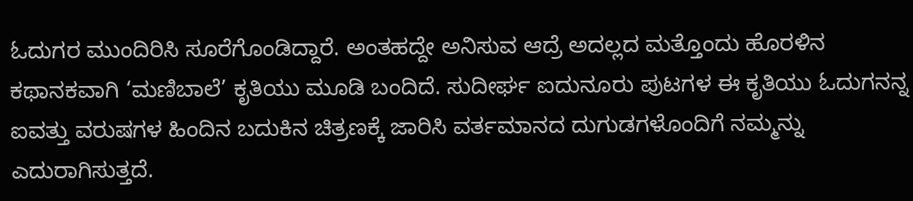ಓದುಗರ ಮುಂದಿರಿಸಿ ಸೂರೆಗೊಂಡಿದ್ದಾರೆ. ಅಂತಹದ್ದೇ ಅನಿಸುವ ಆದ್ರೆ ಅದಲ್ಲದ ಮತ್ತೊಂದು ಹೊರಳಿನ ಕಥಾನಕವಾಗಿ ‘ಮಣಿಬಾಲೆ’ ಕೃತಿಯು ಮೂಡಿ ಬಂದಿದೆ. ಸುದೀರ್ಘ ಐದುನೂರು ಪುಟಗಳ ಈ ಕೃತಿಯು ಓದುಗನನ್ನ ಐವತ್ತು ವರುಷಗಳ ಹಿಂದಿನ ಬದುಕಿನ ಚಿತ್ರಣಕ್ಕೆ ಜಾರಿಸಿ ವರ್ತಮಾನದ ದುಗುಡಗಳೊಂದಿಗೆ ನಮ್ಮನ್ನು ಎದುರಾಗಿಸುತ್ತದೆ.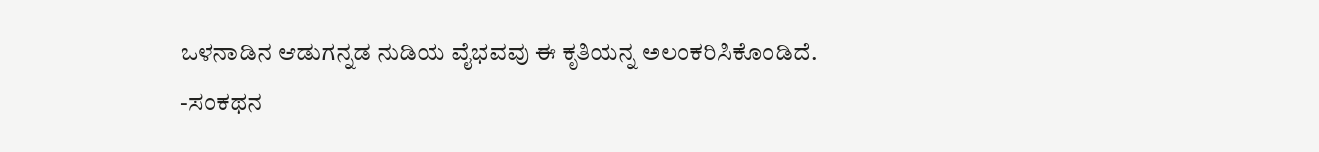ಒಳನಾಡಿನ‌ ಆಡುಗನ್ನಡ ನುಡಿಯ ವೈಭವವು ಈ ಕೃತಿಯನ್ನ ಅಲಂಕರಿಸಿಕೊಂಡಿದೆ.
-ಸಂಕಥನ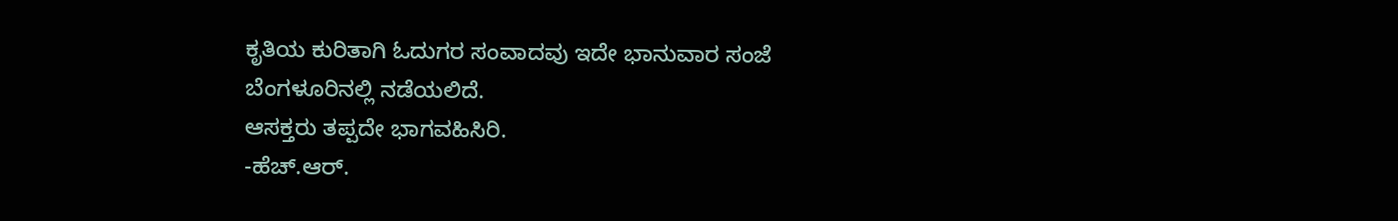ಕೃತಿಯ ಕುರಿತಾಗಿ ಓದುಗರ ಸಂವಾದವು ಇದೇ ಭಾನುವಾರ ಸಂಜೆ ಬೆಂಗಳೂರಿನಲ್ಲಿ ನಡೆಯಲಿದೆ.
ಆಸಕ್ತರು ತಪ್ಪದೇ ಭಾಗವಹಿಸಿರಿ.
-ಹೆಚ್.ಆರ್.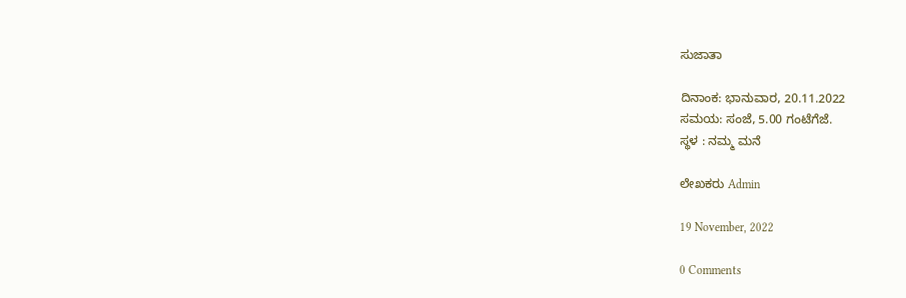ಸುಜಾತಾ

ದಿನಾಂಕ: ಭಾನುವಾರ, 20.11.2022
ಸಮಯ: ಸಂಜೆ, 5.00 ಗಂಟೆಗೆಜೆ.
ಸ್ಥಳ : ನಮ್ಮ ಮನೆ

ಲೇಖಕರು Admin

19 November, 2022

0 Comments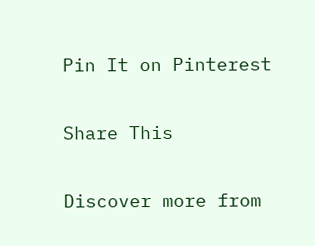Pin It on Pinterest

Share This

Discover more from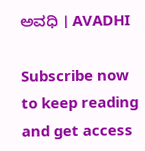ಅವಧಿ । AVADHI

Subscribe now to keep reading and get access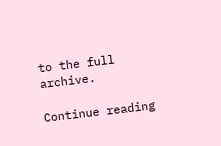to the full archive.

Continue reading